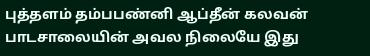புத்தளம் தம்பபண்னி ஆப்தீன் கலவன் பாடசாலையின் அவல நிலையே இது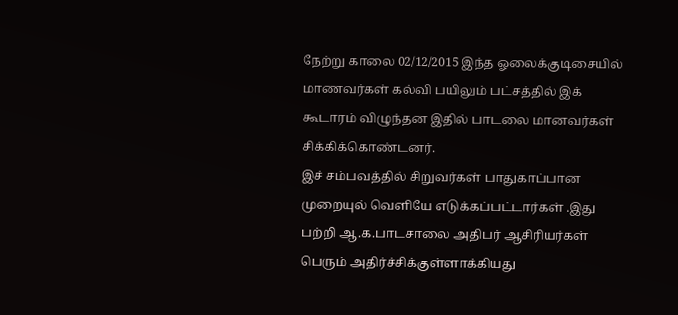நேற்று காலை 02/12/2015 இந்த ஓலைக்குடிசையில் மாணவர்கள் கல்வி பயிலும் பட்சத்தில் இக் கூடாரம் விழுந்தன இதில் பாடலை மானவர்கள் சிக்கிக்கொண்டனர்.
இச் சம்பவத்தில் சிறுவர்கள் பாதுகாப்பான முறையுல் வெளியே எடுக்கப்பட்டார்கள் .இது பற்றி ஆ.க.பாடசாலை அதிபர் ஆசிரியர்கள் பெரும் அதிர்ச்சிக்குள்ளாக்கியது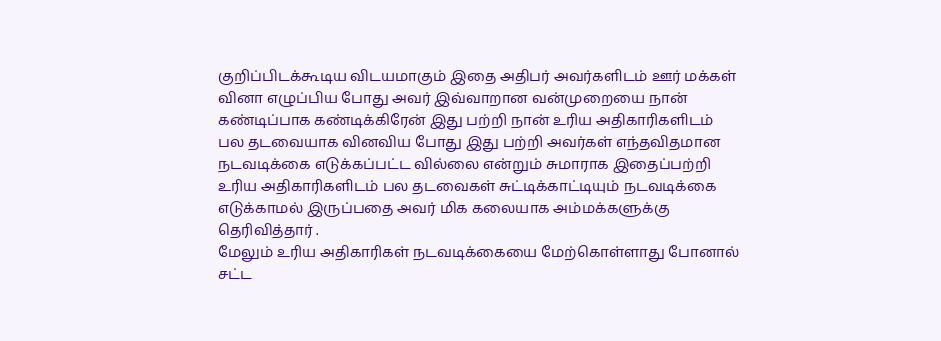குறிப்பிடக்கூடிய விடயமாகும் இதை அதிபர் அவர்களிடம் ஊர் மக்கள் வினா எழுப்பிய போது அவர் இவ்வாறான வன்முறையை நான் கண்டிப்பாக கண்டிக்கிரேன் இது பற்றி நான் உரிய அதிகாரிகளிடம் பல தடவையாக வினவிய போது இது பற்றி அவர்கள் எந்தவிதமான நடவடிக்கை எடுக்கப்பட்ட வில்லை என்றும் சுமாராக இதைப்பற்றி உரிய அதிகாரிகளிடம் பல தடவைகள் சுட்டிக்காட்டியும் நடவடிக்கை எடுக்காமல் இருப்பதை அவர் மிக கலையாக அம்மக்களுக்கு தெரிவித்தார் .
மேலும் உரிய அதிகாரிகள் நடவடிக்கையை மேற்கொள்ளாது போனால் சட்ட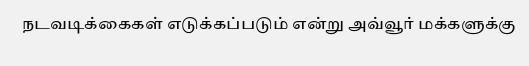நடவடிக்கைகள் எடுக்கப்படும் என்று அவ்வூர் மக்களுக்கு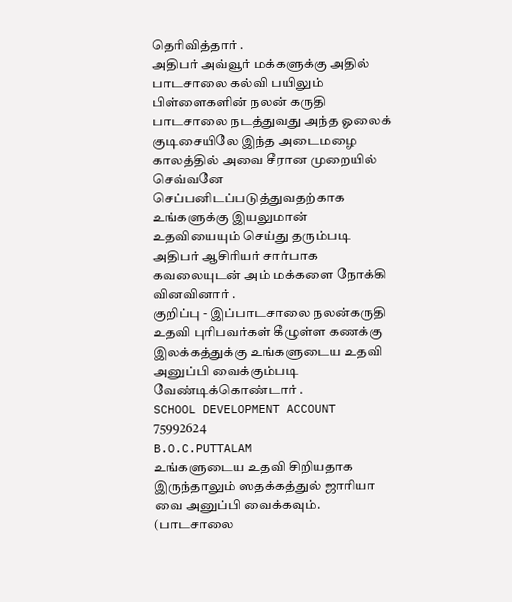தெரிவித்தார் .
அதிபர் அவ்வூர் மக்களுக்கு அதில் பாடசாலை கல்வி பயிலும் பிள்ளைகளின் நலன் கருதி பாடசாலை நடத்துவது அந்த ஓலைக் குடிசையிலே இந்த அடைமழை காலத்தில் அவை சீரான முறையில் செவ்வனே செப்பனிடப்படுத்துவதற்காக உங்களுக்கு இயலுமான் உதவியையும் செய்து தரும்படி அதிபர் ஆசிரியர் சார்பாக கவலையுடன் அம் மக்களை நோக்கி வினவினார் .
குறிப்பு - இப்பாடசாலை நலன்கருதி உதவி புரிபவர்கள் கீழுள்ள கணக்கு இலக்கத்துக்கு உங்களுடைய உதவி அனுப்பி வைக்கும்படி வேண்டிக்கொண்டார் .
SCHOOL DEVELOPMENT ACCOUNT
75992624
B.O.C.PUTTALAM
உங்களுடைய உதவி சிறியதாக இருந்தாலும் ஸதக்கத்துல் ஜாரியா வை அனுப்பி வைக்கவும்.
(பாடசாலை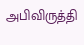அபிவிருத்தி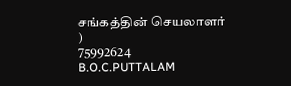சங்கத்தின் செயலாளர் )
75992624
B.O.C.PUTTALAM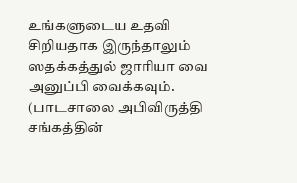உங்களுடைய உதவி சிறியதாக இருந்தாலும் ஸதக்கத்துல் ஜாரியா வை அனுப்பி வைக்கவும்.
(பாடசாலை அபிவிருத்தி சங்கத்தின்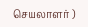செயலாளர் )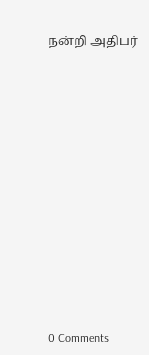நன்றி அதிபர்















0 Comments